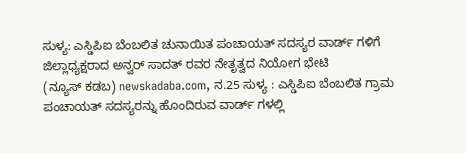ಸುಳ್ಯ: ಎಸ್ಡಿಪಿಐ ಬೆಂಬಲಿತ ಚುನಾಯಿತ ಪಂಚಾಯತ್ ಸದಸ್ಯರ ವಾರ್ಡ್ ಗಳಿಗೆ ಜಿಲ್ಲಾಧ್ಯಕ್ಷರಾದ ಅನ್ವರ್ ಸಾದತ್ ರವರ ನೇತೃತ್ವದ ನಿಯೋಗ ಭೇಟಿ
(ನ್ಯೂಸ್ ಕಡಬ) newskadaba.com, ನ.25 ಸುಳ್ಯ : ಎಸ್ಡಿಪಿಐ ಬೆಂಬಲಿತ ಗ್ರಾಮ ಪಂಚಾಯತ್ ಸದಸ್ಯರನ್ನು ಹೊಂದಿರುವ ವಾರ್ಡ್ ಗಳಲ್ಲಿ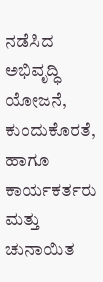ನಡೆಸಿದ ಅಭಿವೃದ್ಧಿ ಯೋಜನೆ, ಕುಂದುಕೊರತೆ, ಹಾಗೂ ಕಾರ್ಯಕರ್ತರು ಮತ್ತು ಚುನಾಯಿತ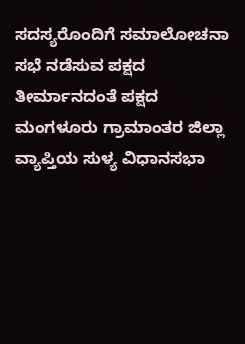ಸದಸ್ಯರೊಂದಿಗೆ ಸಮಾಲೋಚನಾ ಸಭೆ ನಡೆಸುವ ಪಕ್ಷದ ತೀರ್ಮಾನದಂತೆ ಪಕ್ಷದ ಮಂಗಳೂರು ಗ್ರಾಮಾಂತರ ಜಿಲ್ಲಾ ವ್ಯಾಪ್ತಿಯ ಸುಳ್ಯ ವಿಧಾನಸಭಾ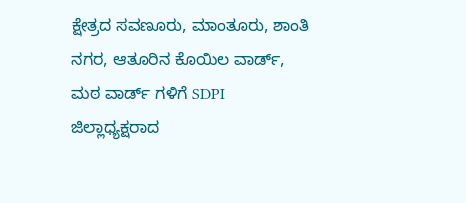ಕ್ಷೇತ್ರದ ಸವಣೂರು, ಮಾಂತೂರು, ಶಾಂತಿ ನಗರ, ಆತೂರಿನ ಕೊಯಿಲ ವಾರ್ಡ್, ಮಠ ವಾರ್ಡ್ ಗಳಿಗೆ SDPI ಜಿಲ್ಲಾಧ್ಯಕ್ಷರಾದ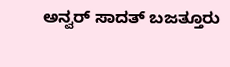ಅನ್ವರ್ ಸಾದತ್ ಬಜತ್ತೂರು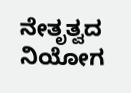ನೇತೃತ್ವದ ನಿಯೋಗ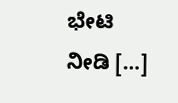ಭೇಟಿ ನೀಡಿ […]